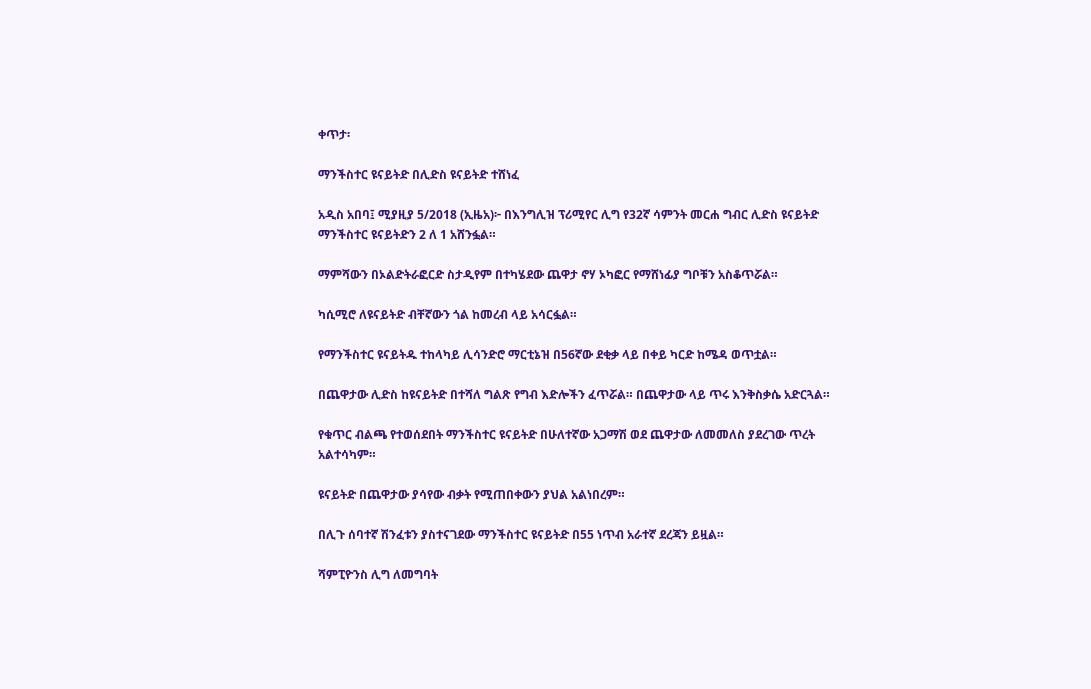ቀጥታ፡

ማንችስተር ዩናይትድ በሊድስ ዩናይትድ ተሸነፈ

አዲስ አበባ፤ ሚያዚያ 5/2018 (ኢዜአ)፦ በእንግሊዝ ፕሪሚየር ሊግ የ32ኛ ሳምንት መርሐ ግብር ሊድስ ዩናይትድ ማንችስተር ዩናይትድን 2 ለ 1 አሸንፏል።

ማምሻውን በኦልድትራፎርድ ስታዲየም በተካሄደው ጨዋታ ኖሃ ኦካፎር የማሸነፊያ ግቦቹን አስቆጥሯል።

ካሲሚሮ ለዩናይትድ ብቸኛውን ጎል ከመረብ ላይ አሳርፏል።

የማንችስተር ዩናይትዱ ተከላካይ ሊሳንድሮ ማርቲኔዝ በ56ኛው ደቂቃ ላይ በቀይ ካርድ ከሜዳ ወጥቷል።

በጨዋታው ሊድስ ከዩናይትድ በተሻለ ግልጽ የግብ እድሎችን ፈጥሯል። በጨዋታው ላይ ጥሩ እንቅስቃሴ አድርጓል።

የቁጥር ብልጫ የተወሰደበት ማንችስተር ዩናይትድ በሁለተኛው አጋማሽ ወደ ጨዋታው ለመመለስ ያደረገው ጥረት አልተሳካም።

ዩናይትድ በጨዋታው ያሳየው ብቃት የሚጠበቀውን ያህል አልነበረም።

በሊጉ ሰባተኛ ሽንፈቱን ያስተናገደው ማንችስተር ዩናይትድ በ55 ነጥብ አራተኛ ደረጃን ይዟል።

ሻምፒዮንስ ሊግ ለመግባት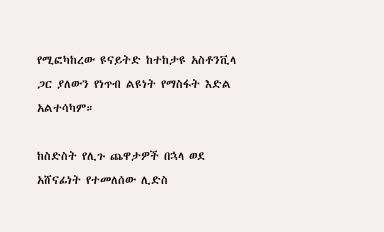የሚፎካከረው ዩናይትድ ከተከታዩ አስቶንቪላ ጋር ያለውን የነጥብ ልዩነት የማስፋት እድል አልተሳካም።

ከስድስት የሊጉ ጨዋታዎች በኋላ ወደ አሸናፊነት የተመለሰው ሊድስ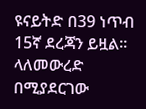ዩናይትድ በ39 ነጥብ 15ኛ ደረጃን ይዟል። ላለመውረድ በሚያደርገው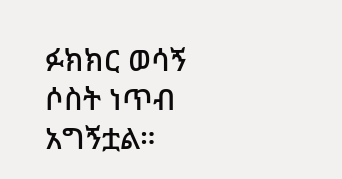ፉክክር ወሳኝ ሶስት ነጥብ አግኝቷል።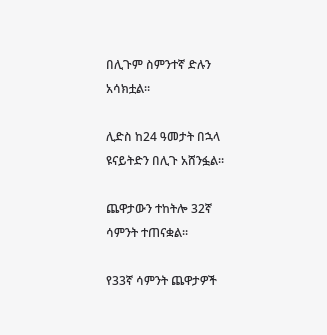በሊጉም ስምንተኛ ድሉን አሳክቷል።

ሊድስ ከ24 ዓመታት በኋላ ዩናይትድን በሊጉ አሸንፏል።

ጨዋታውን ተከትሎ 32ኛ ሳምንት ተጠናቋል።

የ33ኛ ሳምንት ጨዋታዎች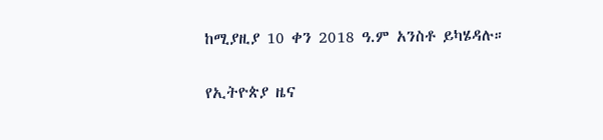ከሚያዚያ 10 ቀን 2018 ዓ.ም አንስቶ ይካሄዳሉ።

የኢትዮጵያ ዜና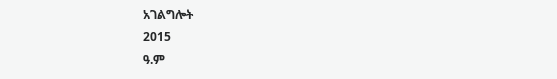አገልግሎት
2015
ዓ.ም